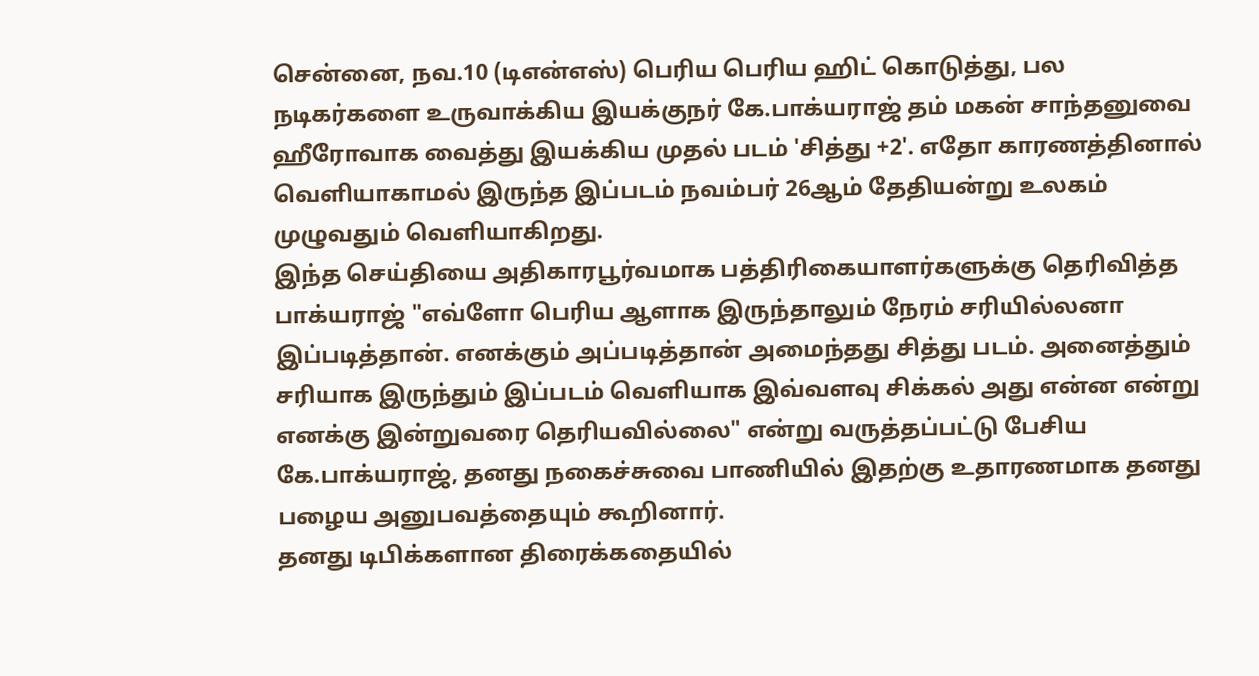சென்னை, நவ.10 (டிஎன்எஸ்) பெரிய பெரிய ஹிட் கொடுத்து, பல நடிகர்களை உருவாக்கிய இயக்குநர் கே.பாக்யராஜ் தம் மகன் சாந்தனுவை ஹீரோவாக வைத்து இயக்கிய முதல் படம் 'சித்து +2'. எதோ காரணத்தினால் வெளியாகாமல் இருந்த இப்படம் நவம்பர் 26ஆம் தேதியன்று உலகம் முழுவதும் வெளியாகிறது.
இந்த செய்தியை அதிகாரபூர்வமாக பத்திரிகையாளர்களுக்கு தெரிவித்த பாக்யராஜ் "எவ்ளோ பெரிய ஆளாக இருந்தாலும் நேரம் சரியில்லனா இப்படித்தான். எனக்கும் அப்படித்தான் அமைந்தது சித்து படம். அனைத்தும் சரியாக இருந்தும் இப்படம் வெளியாக இவ்வளவு சிக்கல் அது என்ன என்று எனக்கு இன்றுவரை தெரியவில்லை" என்று வருத்தப்பட்டு பேசிய கே.பாக்யராஜ், தனது நகைச்சுவை பாணியில் இதற்கு உதாரணமாக தனது பழைய அனுபவத்தையும் கூறினார்.
தனது டிபிக்களான திரைக்கதையில்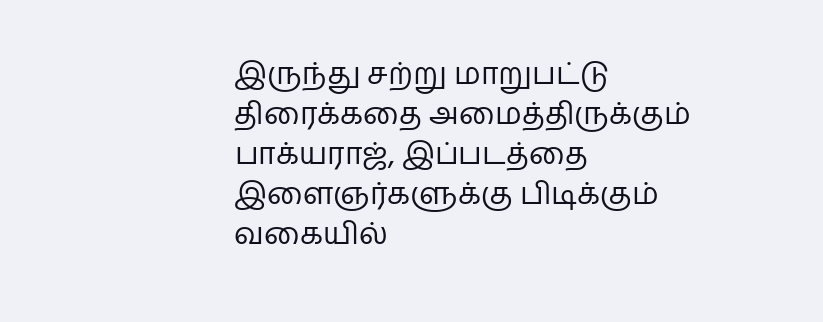இருந்து சற்று மாறுபட்டு திரைக்கதை அமைத்திருக்கும் பாக்யராஜ், இப்படத்தை இளைஞர்களுக்கு பிடிக்கும் வகையில்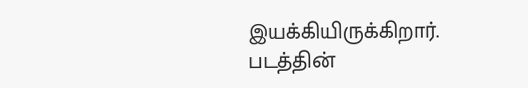இயக்கியிருக்கிறார். படத்தின்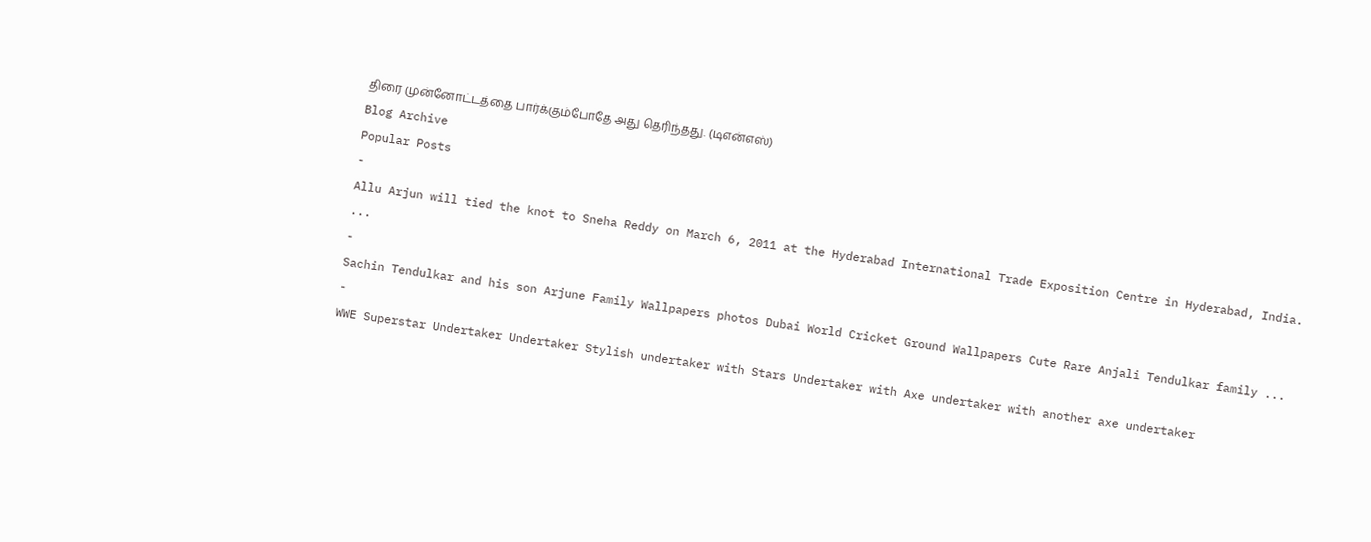திரை முன்னோட்டத்தை பார்க்கும்போதே அது தெரிந்தது. (டிஎன்எஸ்)
Blog Archive
Popular Posts
-
Allu Arjun will tied the knot to Sneha Reddy on March 6, 2011 at the Hyderabad International Trade Exposition Centre in Hyderabad, India. ...
-
Sachin Tendulkar and his son Arjune Family Wallpapers photos Dubai World Cricket Ground Wallpapers Cute Rare Anjali Tendulkar family ...
-
WWE Superstar Undertaker Undertaker Stylish undertaker with Stars Undertaker with Axe undertaker with another axe undertaker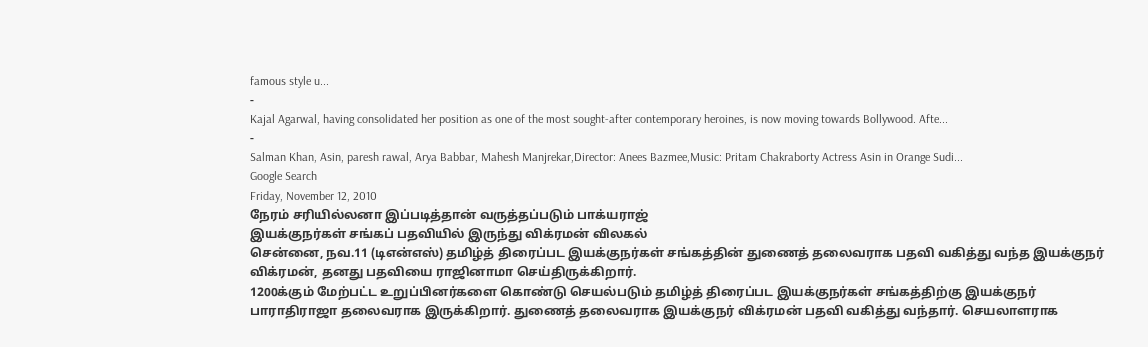famous style u...
-
Kajal Agarwal, having consolidated her position as one of the most sought-after contemporary heroines, is now moving towards Bollywood. Afte...
-
Salman Khan, Asin, paresh rawal, Arya Babbar, Mahesh Manjrekar,Director: Anees Bazmee,Music: Pritam Chakraborty Actress Asin in Orange Sudi...
Google Search
Friday, November 12, 2010
நேரம் சரியில்லனா இப்படித்தான் வருத்தப்படும் பாக்யராஜ்
இயக்குநர்கள் சங்கப் பதவியில் இருந்து விக்ரமன் விலகல்
சென்னை, நவ.11 (டிஎன்எஸ்) தமிழ்த் திரைப்பட இயக்குநர்கள் சங்கத்தின் துணைத் தலைவராக பதவி வகித்து வந்த இயக்குநர் விக்ரமன், தனது பதவியை ராஜினாமா செய்திருக்கிறார்.
1200க்கும் மேற்பட்ட உறுப்பினர்களை கொண்டு செயல்படும் தமிழ்த் திரைப்பட இயக்குநர்கள் சங்கத்திற்கு இயக்குநர் பாராதிராஜா தலைவராக இருக்கிறார். துணைத் தலைவராக இயக்குநர் விக்ரமன் பதவி வகித்து வந்தார். செயலாளராக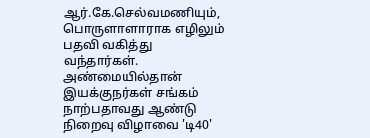ஆர்.கே.செல்வமணியும், பொருளாளாராக எழிலும் பதவி வகித்து வந்தார்கள்.
அண்மையில்தான் இயக்குநர்கள் சங்கம் நாற்பதாவது ஆண்டு நிறைவு விழாவை 'டி40'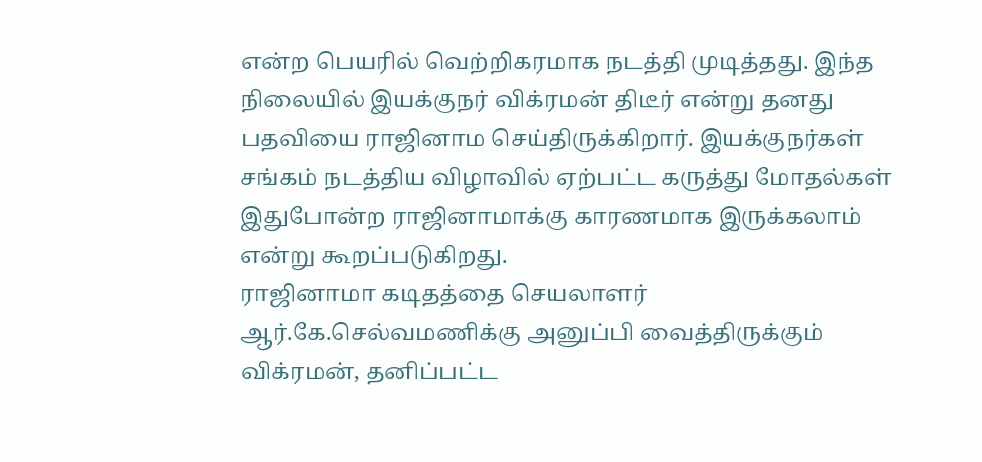என்ற பெயரில் வெற்றிகரமாக நடத்தி முடித்தது. இந்த நிலையில் இயக்குநர் விக்ரமன் திடீர் என்று தனது பதவியை ராஜினாம செய்திருக்கிறார். இயக்குநர்கள் சங்கம் நடத்திய விழாவில் ஏற்பட்ட கருத்து மோதல்கள் இதுபோன்ற ராஜினாமாக்கு காரணமாக இருக்கலாம் என்று கூறப்படுகிறது.
ராஜினாமா கடிதத்தை செயலாளர் ஆர்.கே.செல்வமணிக்கு அனுப்பி வைத்திருக்கும் விக்ரமன், தனிப்பட்ட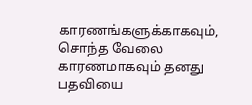காரணங்களுக்காகவும், சொந்த வேலை காரணமாகவும் தனது பதவியை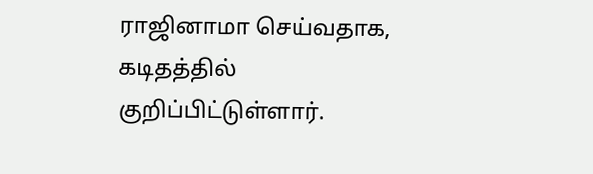ராஜினாமா செய்வதாக, கடிதத்தில் குறிப்பிட்டுள்ளார்.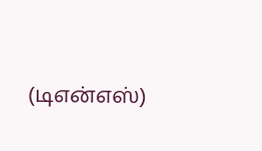(டிஎன்எஸ்)